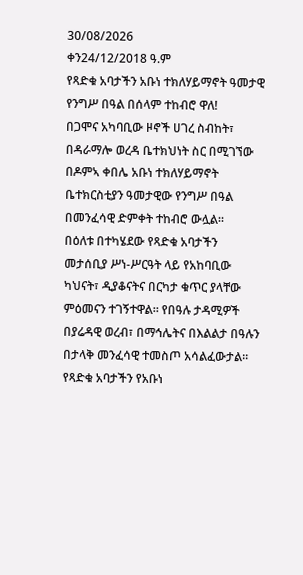30/08/2026
ቀን24/12/2018 ዓ.ም
የጻድቁ አባታችን አቡነ ተክለሃይማኖት ዓመታዊ የንግሥ በዓል በሰላም ተከብሮ ዋለ!
በጋሞና አካባቢው ዞኖች ሀገረ ስብከት፣ በዳራማሎ ወረዳ ቤተክህነት ስር በሚገኘው በዶምኣ ቀበሌ አቡነ ተክለሃይማኖት ቤተክርስቲያን ዓመታዊው የንግሥ በዓል በመንፈሳዊ ድምቀት ተከብሮ ውሏል።
በዕለቱ በተካሄደው የጻድቁ አባታችን መታሰቢያ ሥነ-ሥርዓት ላይ የአከባቢው ካህናት፣ ዲያቆናትና በርካታ ቁጥር ያላቸው ምዕመናን ተገኝተዋል። የበዓሉ ታዳሚዎች በያሬዳዊ ወረብ፣ በማኅሌትና በእልልታ በዓሉን በታላቅ መንፈሳዊ ተመስጦ አሳልፈውታል።
የጻድቁ አባታችን የአቡነ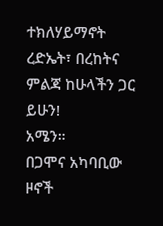ተክለሃይማኖት ረድኤት፣ በረከትና ምልጃ ከሁላችን ጋር ይሁን!
አሜን።
በጋሞና አካባቢው ዞኖች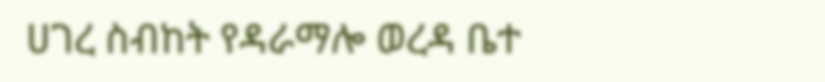ሀገረ ስብከት የዳራማሎ ወረዳ ቤተ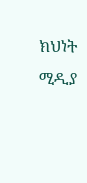ክህነት ሚዲያ